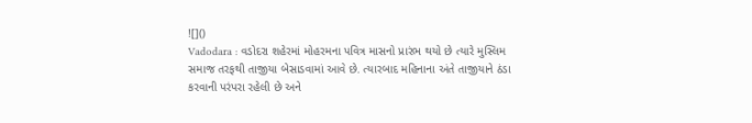![]()
Vadodara : વડોદરા શહેરમાં મોહરમના પવિત્ર માસનો પ્રારંભ થયો છે ત્યારે મુસ્લિમ સમાજ તરફથી તાજીયા બેસાડવામાં આવે છે. ત્યારબાદ મહિનાના અંતે તાજીયાને ઠંડા કરવાની પરંપરા રહેલી છે અને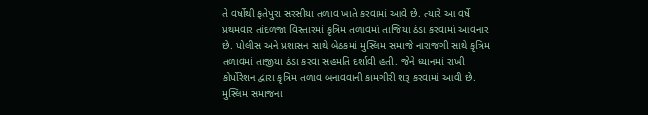તે વર્ષોથી ફતેપુરા સરસીયા તળાવ ખાતે કરવામાં આવે છે. ત્યારે આ વર્ષે પ્રથમવાર તાંદળજા વિસ્તારમાં કૃત્રિમ તળાવમાં તાજિયા ઠંડા કરવામાં આવનાર છે. પોલીસ અને પ્રશાસન સાથે બેઠકમાં મુસ્લિમ સમાજે નારાજગી સાથે કૃત્રિમ તળાવમાં તાજીયા ઠંડા કરવા સહમતિ દર્શાવી હતી. જેને ધ્યાનમાં રાખી કોર્પોરેશન દ્વારા કૃત્રિમ તળાવ બનાવવાની કામગીરી શરૂ કરવામાં આવી છે.
મુસ્લિમ સમાજના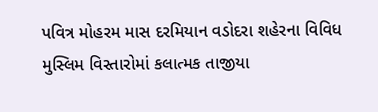પવિત્ર મોહરમ માસ દરમિયાન વડોદરા શહેરના વિવિધ મુસ્લિમ વિસ્તારોમાં કલાત્મક તાજીયા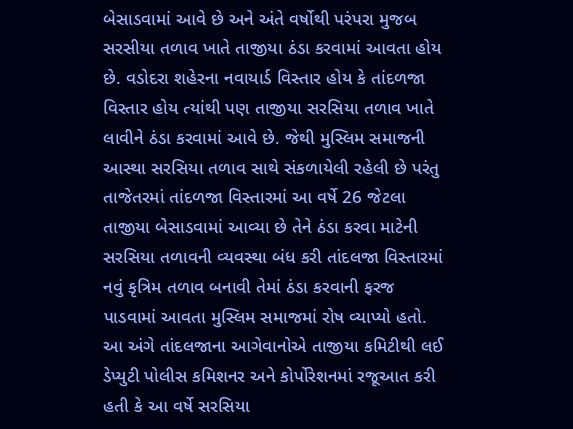બેસાડવામાં આવે છે અને અંતે વર્ષોથી પરંપરા મુજબ સરસીયા તળાવ ખાતે તાજીયા ઠંડા કરવામાં આવતા હોય છે. વડોદરા શહેરના નવાયાર્ડ વિસ્તાર હોય કે તાંદળજા વિસ્તાર હોય ત્યાંથી પણ તાજીયા સરસિયા તળાવ ખાતે લાવીને ઠંડા કરવામાં આવે છે. જેથી મુસ્લિમ સમાજની આસ્થા સરસિયા તળાવ સાથે સંકળાયેલી રહેલી છે પરંતુ તાજેતરમાં તાંદળજા વિસ્તારમાં આ વર્ષે 26 જેટલા તાજીયા બેસાડવામાં આવ્યા છે તેને ઠંડા કરવા માટેની સરસિયા તળાવની વ્યવસ્થા બંધ કરી તાંદલજા વિસ્તારમાં નવું કૃત્રિમ તળાવ બનાવી તેમાં ઠંડા કરવાની ફરજ પાડવામાં આવતા મુસ્લિમ સમાજમાં રોષ વ્યાપ્યો હતો.
આ અંગે તાંદલજાના આગેવાનોએ તાજીયા કમિટીથી લઈ ડેપ્યુટી પોલીસ કમિશનર અને કોર્પોરેશનમાં રજૂઆત કરી હતી કે આ વર્ષે સરસિયા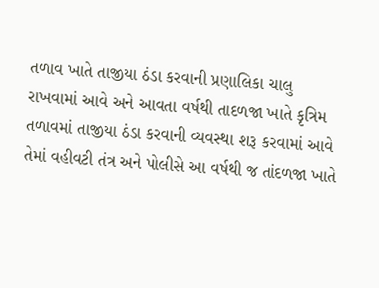તળાવ ખાતે તાજીયા ઠંડા કરવાની પ્રણાલિકા ચાલુ રાખવામાં આવે અને આવતા વર્ષથી તાદળજા ખાતે કૃત્રિમ તળાવમાં તાજીયા ઠંડા કરવાની વ્યવસ્થા શરૂ કરવામાં આવે તેમાં વહીવટી તંત્ર અને પોલીસે આ વર્ષથી જ તાંદળજા ખાતે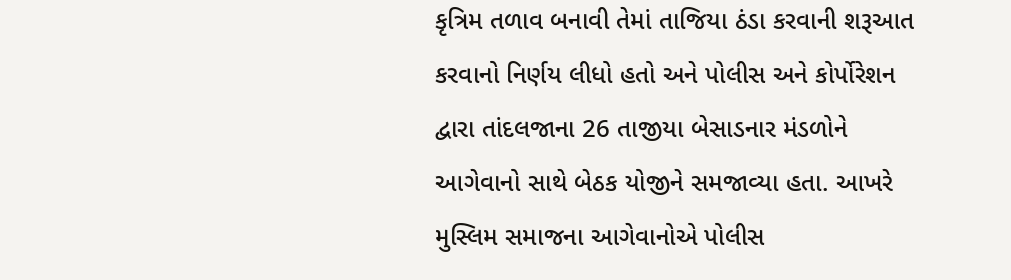કૃત્રિમ તળાવ બનાવી તેમાં તાજિયા ઠંડા કરવાની શરૂઆત કરવાનો નિર્ણય લીધો હતો અને પોલીસ અને કોર્પોરેશન દ્વારા તાંદલજાના 26 તાજીયા બેસાડનાર મંડળોને આગેવાનો સાથે બેઠક યોજીને સમજાવ્યા હતા. આખરે મુસ્લિમ સમાજના આગેવાનોએ પોલીસ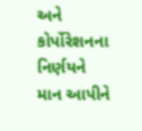અને કોર્પોરેશનના નિર્ણયને માન આપીને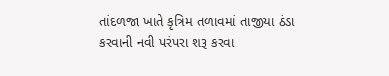તાંદળજા ખાતે કૃત્રિમ તળાવમાં તાજીયા ઠંડા કરવાની નવી પરંપરા શરૂ કરવા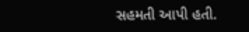સહમતી આપી હતી.